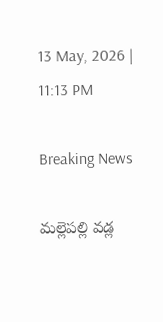13 May, 2026 | 11:13 PM

Breaking News

మల్లెపల్లి వడ్ల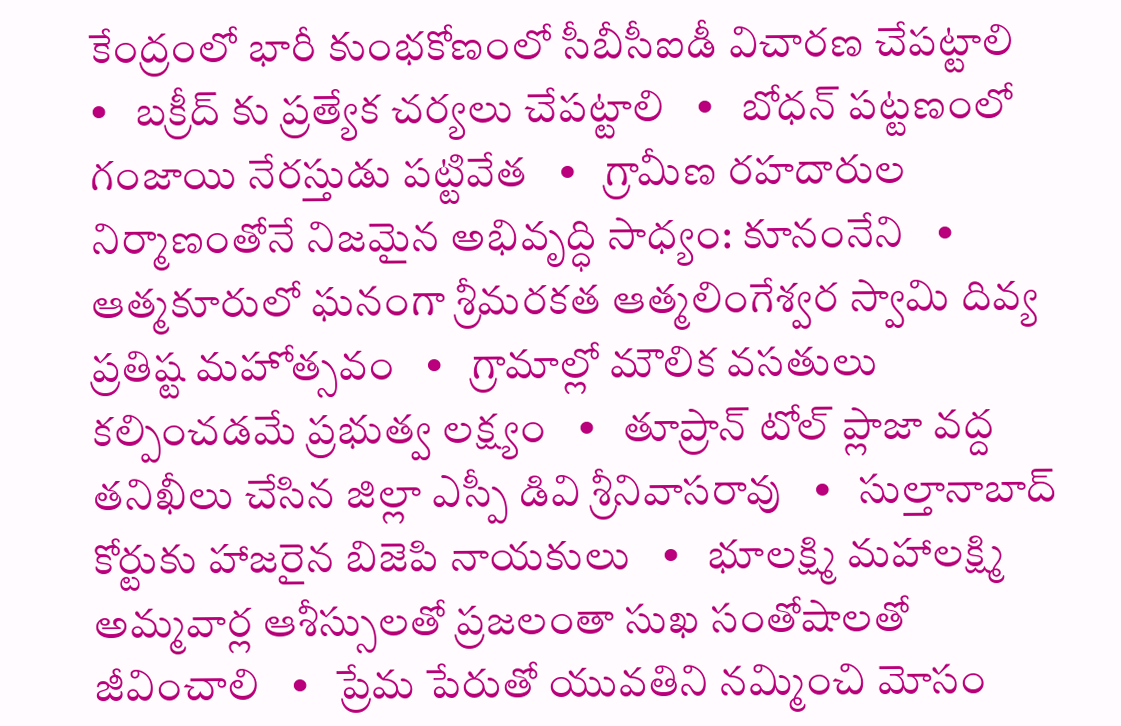కేంద్రంలో భారీ కుంభకోణంలో సీబీసీఐడీ విచారణ చేపట్టాలి   •   బక్రీద్ కు ప్రత్యేక చర్యలు చేపట్టాలి   •   బోధన్ పట్టణంలో గంజాయి నేరస్తుడు పట్టివేత   •   గ్రామీణ రహదారుల నిర్మాణంతోనే నిజమైన అభివృద్ధి సాధ్యం: కూనంనేని   •   ఆత్మకూరులో ఘనంగా శ్రీమరకత ఆత్మలింగేశ్వర స్వామి దివ్య ప్రతిష్ట మహోత్సవం   •   గ్రామాల్లో మౌలిక వసతులు కల్పించడమే ప్రభుత్వ లక్ష్యం   •   తూప్రాన్ టోల్ ప్లాజా వద్ద తనిఖీలు చేసిన జిల్లా ఎస్పీ డివి శ్రీనివాసరావు   •   సుల్తానాబాద్ కోర్టుకు హాజరైన బిజెపి నాయకులు   •   భూలక్ష్మి మహాలక్ష్మి అమ్మవార్ల ఆశీస్సులతో ప్రజలంతా సుఖ సంతోషాలతో జీవించాలి   •   ప్రేమ పేరుతో యువతిని నమ్మించి మోసం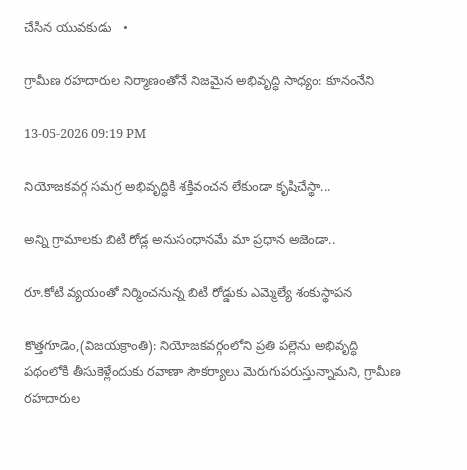చేసిన యువకుడు   •

గ్రామీణ రహదారుల నిర్మాణంతోనే నిజమైన అభివృద్ధి సాధ్యం: కూనంనేని

13-05-2026 09:19 PM

నియోజకవర్గ సమగ్ర అభివృద్ధికి శక్తివంచన లేకుండా కృషిచేస్థా...

అన్ని గ్రామాలకు బిటి రోడ్ల అనుసంధానమే మా ప్రధాన అజెండా..

రూ.కోటి వ్యయంతో నిర్మించనున్న బిటి రోడ్డుకు ఎమ్మెల్యే శంకుస్థాపన

కొత్తగూడెం,(విజయక్రాంతి): నియోజకవర్గంలోని ప్రతి పల్లెను అభివృద్ధి పథంలోకి తీసుకెళ్లేందుకు రవాణా సౌకర్యాలు మెరుగుపరుస్తున్నామని, గ్రామీణ రహదారుల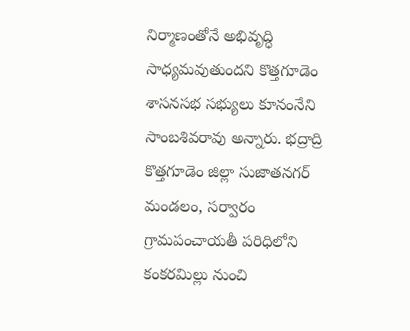నిర్మాణంతోనే అభివృద్ధి సాధ్యమవుతుందని కొత్తగూడెం శాసనసభ సభ్యులు కూనంనేని సాంబశివరావు అన్నారు. భద్రాద్రి కొత్తగూడెం జిల్లా సుజాతనగర్ మండలం, సర్వారం గ్రామపంచాయతీ పరిధిలోని కంకరమిల్లు నుంచి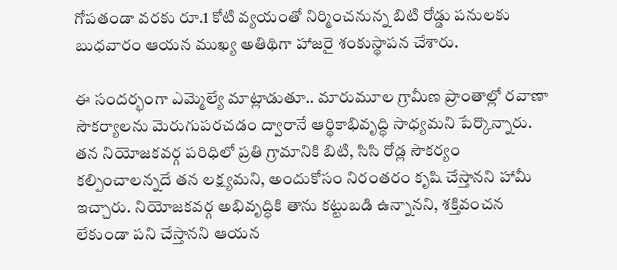గోపతండా వరకు రూ.1 కోటి వ్యయంతో నిర్మించనున్న బిటి రోడ్డు పనులకు బుధవారం ఆయన ముఖ్య అతిథిగా హాజరై శంకుస్థాపన చేశారు.

ఈ సందర్భంగా ఎమ్మెల్యే మాట్లాడుతూ.. మారుమూల గ్రామీణ ప్రాంతాల్లో రవాణా సౌకర్యాలను మెరుగుపరచడం ద్వారానే ఆర్థికాభివృద్ధి సాధ్యమని పేర్కొన్నారు. తన నియోజకవర్గ పరిధిలో ప్రతి గ్రామానికి బిటి, సిసి రోడ్ల సౌకర్యం కల్పించాలన్నదే తన లక్ష్యమని, అందుకోసం నిరంతరం కృషి చేస్తానని హామీ ఇచ్చారు. నియోజకవర్గ అభివృద్ధికి తాను కట్టుబడి ఉన్నానని, శక్తివంచన లేకుండా పని చేస్తానని ఆయన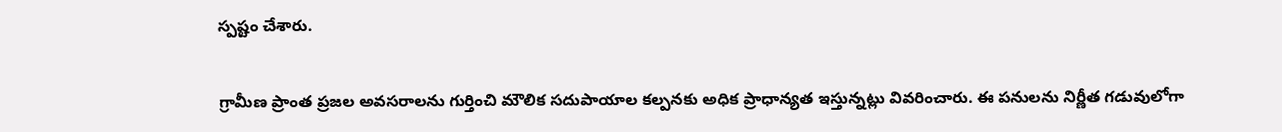స్పష్టం చేశారు.

గ్రామీణ ప్రాంత ప్రజల అవసరాలను గుర్తించి మౌలిక సదుపాయాల కల్పనకు అధిక ప్రాధాన్యత ఇస్తున్నట్లు వివరించారు. ఈ పనులను నిర్ణీత గడువులోగా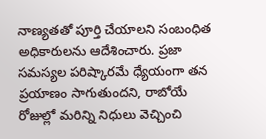నాణ్యతతో పూర్తి చేయాలని సంబంధిత అధికారులను ఆదేశించారు. ప్రజా సమస్యల పరిష్కారమే ధ్యేయంగా తన ప్రయాణం సాగుతుందని, రాబోయే రోజుల్లో మరిన్ని నిధులు వెచ్చించి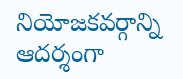నియోజకవర్గాన్ని ఆదర్శంగా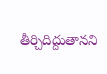తీర్చిదిద్దుతానని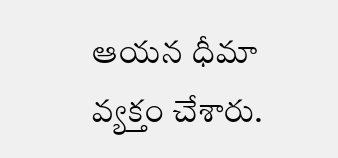ఆయన ధీమా వ్యక్తం చేశారు.